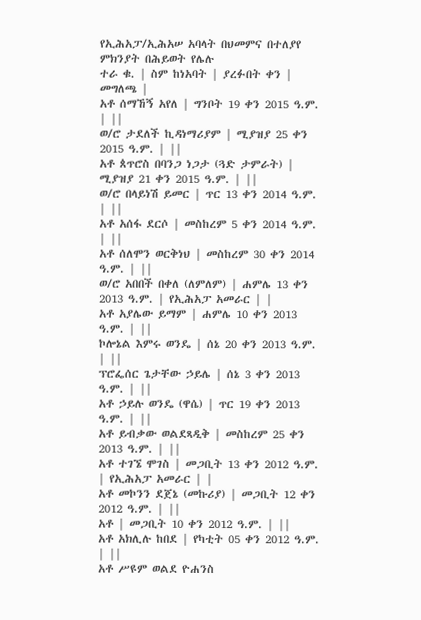የኢሕአፓ/ኢሕአሠ አባላት በህመምና በተለያየ ምክንያት በሕይወት የሌሉ
ተራ ቁ. | ስም ከነአባት | ያረፉበት ቀን | መግለጫ |
አቶ ሰማኸኝ አየለ | ግንቦት 19 ቀን 2015 ዓ.ም. | ||
ወ/ሮ ታደለች ኪዳነማሪያም | ሚያዝያ 25 ቀን 2015 ዓ.ም. | ||
አቶ ጰጥሮስ በባንጋ ነጋታ (ጓድ ታምራት) | ሚያዝያ 21 ቀን 2015 ዓ.ም. | ||
ወ/ሮ በላይነሽ ይመር | ጥር 13 ቀን 2014 ዓ.ም. | ||
አቶ አሰፋ ደርሶ | መስከረም 5 ቀን 2014 ዓ.ም. | ||
አቶ ሰለሞን ወርቅነህ | መስከረም 30 ቀን 2014 ዓ.ም. | ||
ወ/ሮ አበበች በቀለ (ለምለም) | ሐምሌ 13 ቀን 2013 ዓ.ም. | የኢሕአፓ አመራር | |
አቶ አያሌው ይማም | ሐምሌ 10 ቀን 2013 ዓ.ም. | ||
ኮሎኔል እምሩ ወንዴ | ሰኔ 20 ቀን 2013 ዓ.ም. | ||
ፕሮፌሰር ጌታቸው ኃይሌ | ሰኔ 3 ቀን 2013 ዓ.ም. | ||
አቶ ኃይሉ ወንዴ (ዋሴ) | ጥር 19 ቀን 2013 ዓ.ም. | ||
አቶ ይብቃው ወልደጻዲቅ | መስከረም 25 ቀን 2013 ዓ.ም. | ||
አቶ ተገኜ ሞገስ | መጋቢት 13 ቀን 2012 ዓ.ም. | የኢሕአፓ አመራር | |
አቶ መኮንን ደጀኔ (መኩሪያ) | መጋቢት 12 ቀን 2012 ዓ.ም. | ||
አቶ | መጋቢት 10 ቀን 2012 ዓ.ም. | ||
አቶ አክሊሉ ከበደ | የካቲት 05 ቀን 2012 ዓ.ም. | ||
አቶ ሥዩም ወልደ ዮሐንስ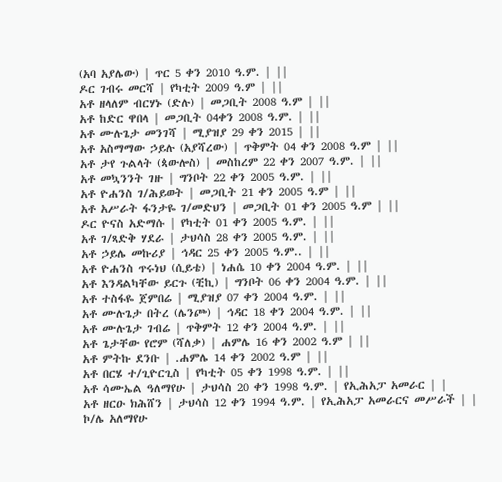(አባ አያሌው) | ጥር 5 ቀን 2010 ዓ.ም. | ||
ዶር ገብሩ መርሻ | የካቲት 2009 ዓ.ም | ||
አቶ ዘላለም ብርሃኑ (ድሉ) | መጋቢት 2008 ዓ.ም | ||
አቶ ከድር ዋበላ | መጋቢት 04ቀን 2008 ዓ.ም. | ||
አቶ ሙሉጌታ መንገሻ | ሚያዝያ 29 ቀን 2015 | ||
አቶ አስማማው ኃይሉ (አያሻረው) | ጥቅምት 04 ቀን 2008 ዓ.ም | ||
አቶ ታየ ጉልላት (ጳውሎስ) | መስከረም 22 ቀን 2007 ዓ.ም. | ||
አቶ መኳንንት ገዙ | ግንቦት 22 ቀን 2005 ዓ.ም. | ||
አቶ ዮሐንስ ገ/ሕይወት | መጋቢት 21 ቀን 2005 ዓ.ም | ||
አቶ አሥራት ፋንታዬ ገ/መድህን | መጋቢት 01 ቀን 2005 ዓ.ም | ||
ዶር ዮናስ አድማሱ | የካቲት 01 ቀን 2005 ዓ.ም. | ||
አቶ ገ/ጻድቅ ሃደራ | ታህሳስ 28 ቀን 2005 ዓ.ም. | ||
አቶ ኃይሌ መኩሪያ | ኅዳር 25 ቀን 2005 ዓ.ም.. | ||
አቶ ዮሐንስ ጥሩነህ (ሲይቴ) | ነሐሴ 10 ቀን 2004 ዓ.ም. | ||
አቶ እንዳልካቸው ይርጉ (ቺኪ) | ግንቦት 06 ቀን 2004 ዓ.ም. | ||
አቶ ተስፋዬ ጀምበሬ | ሚያዝያ 07 ቀን 2004 ዓ.ም. | ||
አቶ ሙሉጌታ በትረ (ሌንጮ) | ኅዳር 18 ቀን 2004 ዓ.ም. | ||
አቶ ሙሉጌታ ገብሬ | ጥቅምት 12 ቀን 2004 ዓ.ም. | ||
አቶ ጌታቸው የሮም (ሻለቃ) | ሐምሌ 16 ቀን 2002 ዓ.ም | ||
አቶ ምትኩ ደንቡ | .ሐምሌ 14 ቀን 2002 ዓ.ም | ||
አቶ በርሄ ተ/ጊዮርጊስ | የካቲት 05 ቀን 1998 ዓ.ም. | ||
አቶ ሳሙኤል ዓለማየሁ | ታህሳስ 20 ቀን 1998 ዓ.ም. | የኢሕአፓ አመራር | |
አቶ ዘርዑ ክሕሸን | ታህሳስ 12 ቀን 1994 ዓ.ም. | የኢሕአፓ አመራርና መሥራች | |
ኮ/ሌ አለማየሁ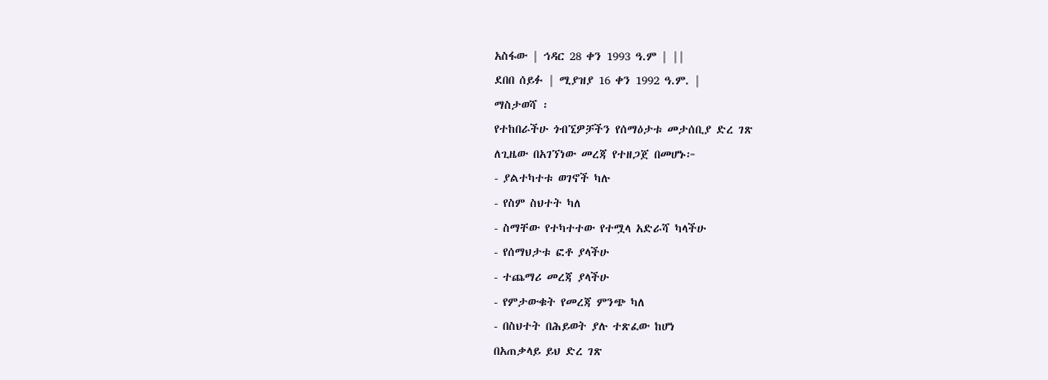አስፋው | ኅዳር 28 ቀን 1993 ዓ.ም | ||
ደበበ ሰይፉ | ሚያዝያ 16 ቀን 1992 ዓ.ም. |
ማስታወሻ ፡
የተከበራችሁ ጎብኚዎቻችን የሰማዕታቱ መታሰቢያ ድረ ገጽ
ለጊዜው በአገኘነው መረጃ የተዘጋጀ በመሆኑ፦
- ያልተካተቱ ወገኖች ካሉ
- የስም ስህተት ካለ
- ስማቸው የተካተተው የተሟላ አድራሻ ካላችሁ
- የሰማህታቱ ፎቶ ያላችሁ
- ተጨማሪ መረጃ ያላችሁ
- የምታውቁት የመረጃ ምንጭ ካለ
- በስህተት በሕይወት ያሉ ተጽፈው ከሆነ
በአጠቃላይ ይህ ድረ ገጽ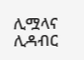ሊሟላና ሊዳብር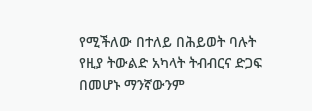የሚችለው በተለይ በሕይወት ባሉት
የዚያ ትውልድ አካላት ትብብርና ድጋፍ በመሆኑ ማንኛውንም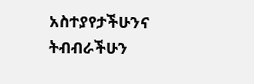አስተያየታችሁንና
ትብብራችሁን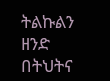ትልኩልን ዘንድ በትህትና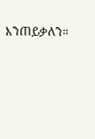እንጠይቃለን።